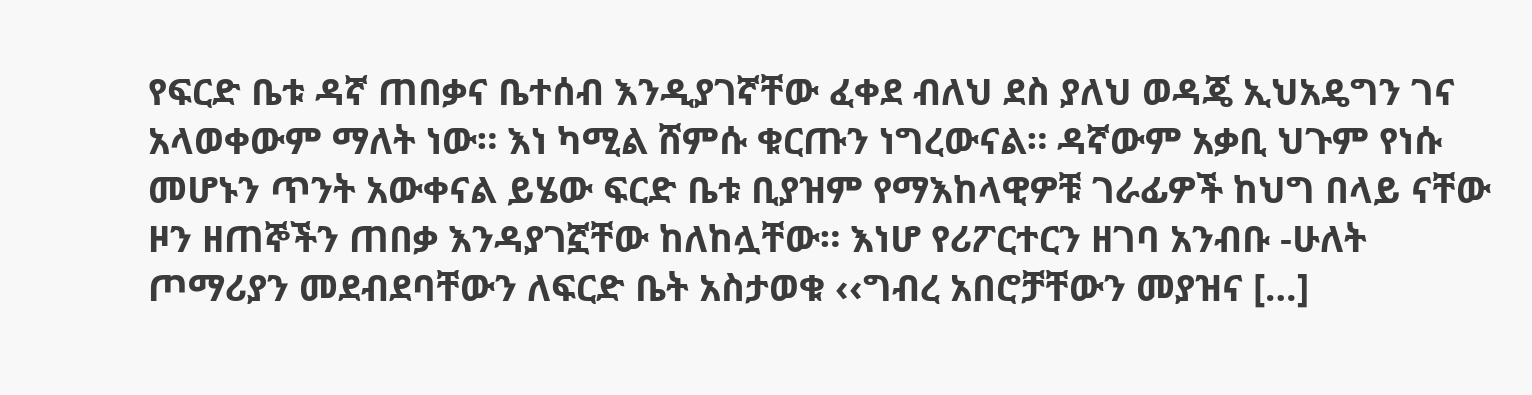የፍርድ ቤቱ ዳኛ ጠበቃና ቤተሰብ እንዲያገኛቸው ፈቀደ ብለህ ደስ ያለህ ወዳጄ ኢህአዴግን ገና አላወቀውም ማለት ነው። እነ ካሚል ሸምሱ ቁርጡን ነግረውናል። ዳኛውም አቃቢ ህጉም የነሱ መሆኑን ጥንት አውቀናል ይሄው ፍርድ ቤቱ ቢያዝም የማእከላዊዎቹ ገራፊዎች ከህግ በላይ ናቸው ዞን ዘጠኞችን ጠበቃ እንዳያገኟቸው ከለከሏቸው። እነሆ የሪፖርተርን ዘገባ አንብቡ -ሁለት ጦማሪያን መደብደባቸውን ለፍርድ ቤት አስታወቁ ‹‹ግብረ አበሮቻቸውን መያዝና […]